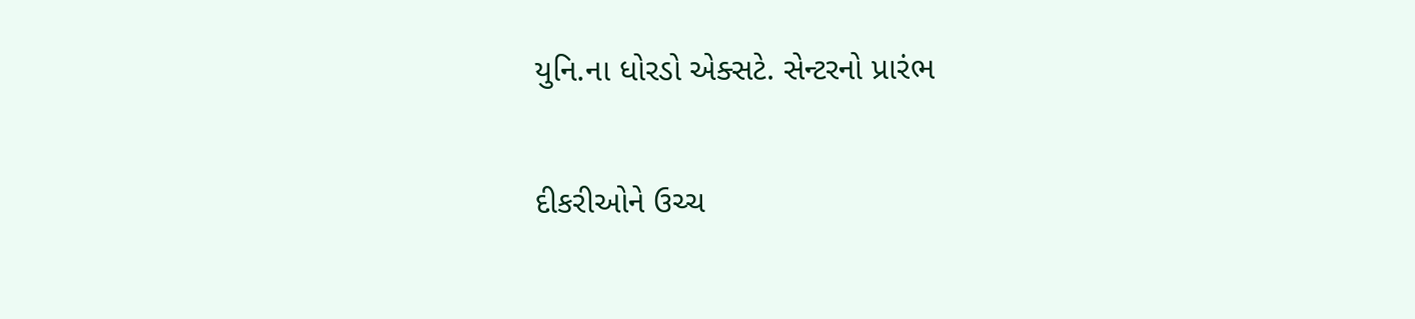યુનિ.ના ધોરડો એક્સટે. સેન્ટરનો પ્રારંભ

દીકરીઓને ઉચ્ચ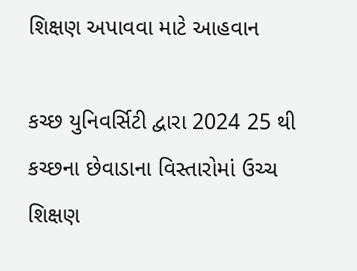શિક્ષણ અપાવવા માટે આહવાન

કચ્છ યુનિવર્સિટી દ્વારા 2024 25 થી કચ્છના છેવાડાના વિસ્તારોમાં ઉચ્ચ શિક્ષણ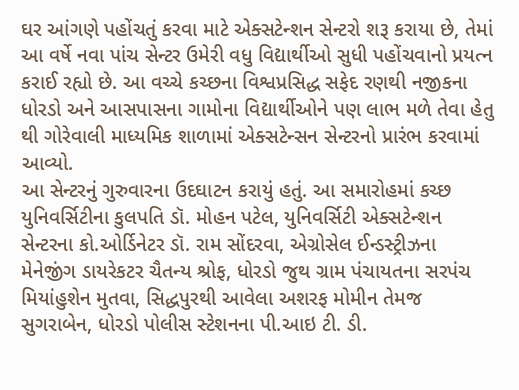ઘર આંગણે પહોંચતું કરવા માટે એક્સટેન્શન સેન્ટરો શરૂ કરાયા છે, તેમાં આ વર્ષે નવા પાંચ સેન્ટર ઉમેરી વધુ વિદ્યાર્થીઓ સુધી પહોંચવાનો પ્રયત્ન કરાઈ રહ્યો છે. આ વચ્ચે કચ્છના વિશ્વપ્રસિદ્ધ સફેદ રણથી નજીકના ધોરડો અને આસપાસના ગામોના વિદ્યાર્થીઓને પણ લાભ મળે તે‌વા હેતુ થી ગોરેવાલી માધ્યમિક શાળામાં એક્સટેન્સન સેન્ટરનો પ્રારંભ કરવામાં આવ્યો.
આ સેન્ટરનું ગુરુવારના ઉદઘાટન કરાયું હતું. આ સમારોહમાં કચ્છ યુનિવર્સિટીના કુલપતિ ડૉ. મોહન પટેલ, યુનિવર્સિટી એક્સટેન્શન સેન્ટરના કો.ઓર્ડિનેટર ડૉ. રામ સોંદરવા, એગ્રોસેલ ઈન્ડસ્ટ્રીઝના મેનેજીંગ ડાયરેકટર ચૈતન્ય શ્રોફ, ધોરડો જુથ ગ્રામ પંચાયતના સરપંચ મિયાંહુશેન મુતવા, સિદ્ધપુરથી આવેલા અશરફ મોમીન તેમજ સુગરાબેન, ધોરડો પોલીસ સ્ટેશનના પી.આઇ ટી. ડી.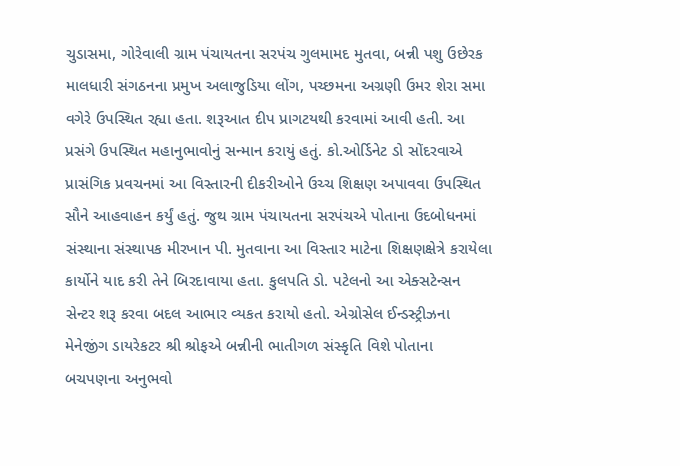ચુડાસમા, ગોરેવાલી ગ્રામ પંચાયતના સરપંચ ગુલમામદ મુતવા, બન્ની પશુ ઉછેરક માલધારી સંગઠનના પ્રમુખ અલાજુડિયા લોંગ, પચ્છમના અગ્રણી ઉમર શેરા સમા વગેરે ઉપસ્થિત રહ્યા હતા. શરૂઆત દીપ પ્રાગટયથી કરવામાં આવી હતી. આ પ્રસંગે ઉપસ્થિત મહાનુભાવોનું સન્માન કરાયું હતું. કો.ઓર્ડિનેટ ડો સોંદરવાએ પ્રાસંગિક પ્રવચનમાં આ વિસ્તારની દીકરીઓને ઉચ્ચ શિક્ષણ અપાવવા ઉપસ્થિત સૌને આહવાહન કર્યું હતું. જુથ ગ્રામ પંચાયતના સરપંચએ પોતાના ઉદબોધનમાં સંસ્થાના સંસ્થાપક મીરખાન પી. મુતવાના આ વિસ્તાર માટેના શિક્ષણક્ષેત્રે કરાયેલા કાર્યોને યાદ કરી તેને બિરદાવાયા હતા. કુલપતિ ડો. પટેલનો આ એક્સટેન્સન સેન્ટર શરૂ કરવા બદલ આભાર વ્યકત કરાયો હતો. એગ્રોસેલ ઈન્ડસ્ટ્રીઝના મેનેજીંગ ડાયરેકટર શ્રી શ્રોફએ બન્નીની ભાતીગળ સંસ્કૃતિ વિશે પોતાના બચપણના અનુભવો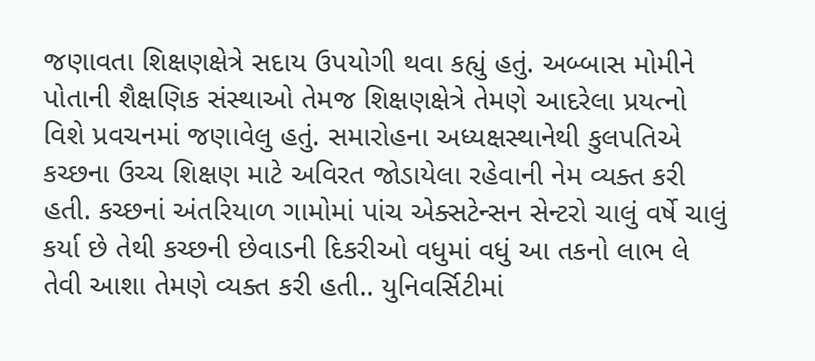જણાવતા શિક્ષણક્ષેત્રે સદાય ઉપયોગી થવા કહ્યું હતું. અબ્બાસ મોમીને પોતાની શૈક્ષણિક સંસ્થાઓ તેમજ શિક્ષણક્ષેત્રે તેમણે આદરેલા પ્રયત્નો વિશે પ્રવચનમાં જણાવેલુ હતું. સમારોહના અધ્યક્ષસ્થાનેથી કુલપતિએ કચ્છના ઉચ્ચ શિક્ષણ માટે ‌અવિરત જોડાયેલા રહેવાની નેમ વ્યક્ત કરી હતી. કચ્છનાં અંતરિયાળ ગામોમાં પાંચ એક્સટેન્સન સેન્ટરો ચાલું વર્ષે ચાલું કર્યા છે તેથી કચ્છની છેવાડની દિકરીઓ વધુમાં વધું આ તકનો લાભ લે તેવી આશા તેમણે વ્યક્ત કરી હતી.. યુનિવર્સિટીમાં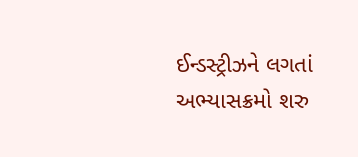ઈન્ડસ્ટ્રીઝને લગતાં અભ્યાસક્રમો શરુ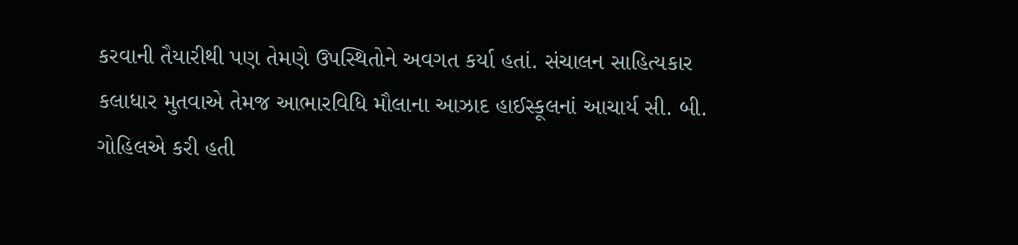કરવાની તૈયારીથી પણ તેમણે ઉપસ્થિતોને અવગત કર્યા હતાં. સંચાલન સાહિત્યકાર કલાધાર મુતવાએ તેમજ આભારવિધિ મૌલાના આઝાદ હાઈસ્કૂલનાં આચાર્ય સી. બી. ગોહિલએ કરી હતી